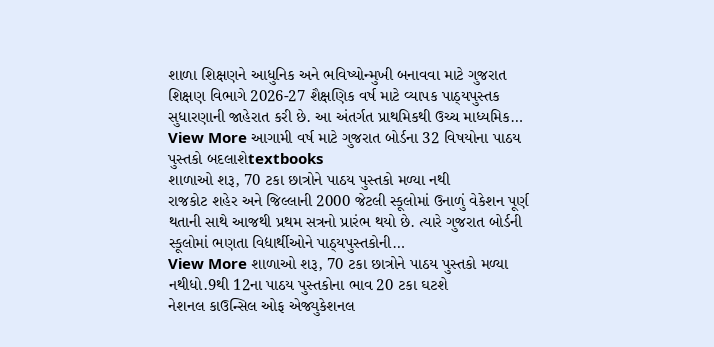શાળા શિક્ષણને આધુનિક અને ભવિષ્યોન્મુખી બનાવવા માટે ગુજરાત શિક્ષણ વિભાગે 2026-27 શૈક્ષણિક વર્ષ માટે વ્યાપક પાઠ્યપુસ્તક સુધારણાની જાહેરાત કરી છે. આ અંતર્ગત પ્રાથમિકથી ઉચ્ચ માધ્યમિક…
View More આગામી વર્ષ માટે ગુજરાત બોર્ડના 32 વિષયોના પાઠય પુસ્તકો બદલાશેtextbooks
શાળાઓ શરૂ, 70 ટકા છાત્રોને પાઠય પુસ્તકો મળ્યા નથી
રાજકોટ શહેર અને જિલ્લાની 2000 જેટલી સ્કૂલોમાં ઉનાળું વેકેશન પૂર્ણ થતાની સાથે આજથી પ્રથમ સત્રનો પ્રારંભ થયો છે. ત્યારે ગુજરાત બોર્ડની સ્કૂલોમાં ભણતા વિદ્યાર્થીઓને પાઠ્યપુસ્તકોની…
View More શાળાઓ શરૂ, 70 ટકા છાત્રોને પાઠય પુસ્તકો મળ્યા નથીધો.9થી 12ના પાઠય પુસ્તકોના ભાવ 20 ટકા ઘટશે
નેશનલ કાઉન્સિલ ઓફ એજ્યુકેશનલ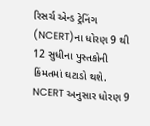રિસર્ચ એન્ડ ટ્રેનિંગ (NCERT)ના ધોરણ 9 થી 12 સુધીના પુસ્તકોની કિંમતમાં ઘટાડો થશે. NCERT અનુસાર ધોરણ 9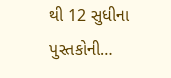થી 12 સુધીના પુસ્તકોની…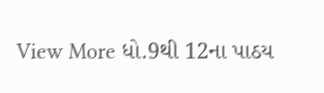View More ધો.9થી 12ના પાઠય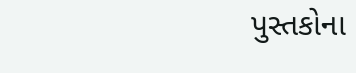પુસ્તકોના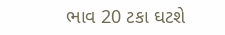ભાવ 20 ટકા ઘટશે